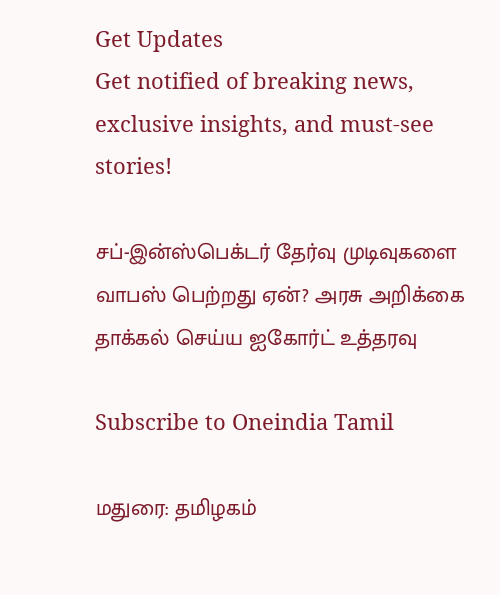Get Updates
Get notified of breaking news, exclusive insights, and must-see stories!

சப்-இன்ஸ்பெக்டர் தேர்வு முடிவுகளை வாபஸ் பெற்றது ஏன்? அரசு அறிக்கை தாக்கல் செய்ய ஐகோர்ட் உத்தரவு

Subscribe to Oneindia Tamil

மதுரை: தமிழகம்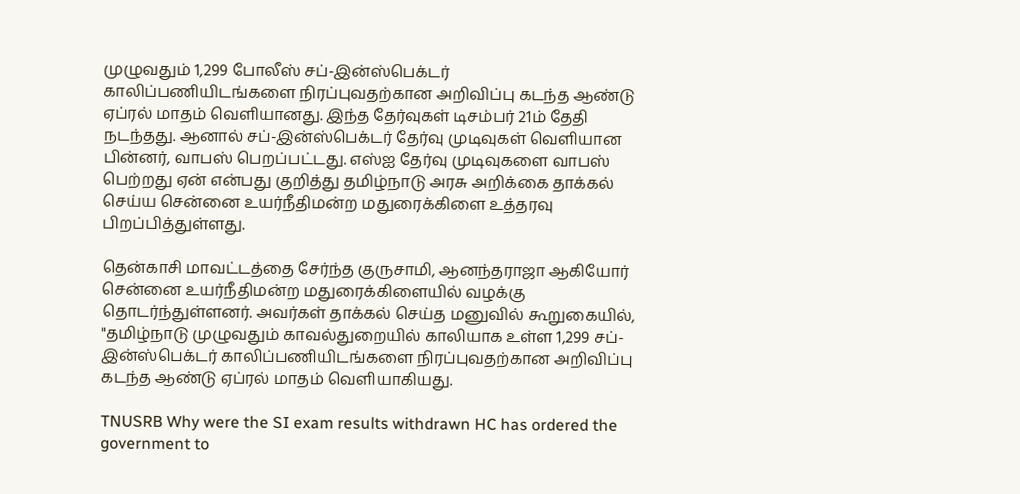முழுவதும் 1,299 போலீஸ் சப்-இன்ஸ்பெக்டர் காலிப்பணியிடங்களை நிரப்புவதற்கான அறிவிப்பு கடந்த ஆண்டு ஏப்ரல் மாதம் வெளியானது. இந்த தேர்வுகள் டிசம்பர் 21ம் தேதி நடந்தது. ஆனால் சப்-இன்ஸ்பெக்டர் தேர்வு முடிவுகள் வெளியான பின்னர், வாபஸ் பெறப்பட்டது. எஸ்ஐ தேர்வு முடிவுகளை வாபஸ் பெற்றது ஏன் என்பது குறித்து தமிழ்நாடு அரசு அறிக்கை தாக்கல் செய்ய சென்னை உயர்நீதிமன்ற மதுரைக்கிளை உத்தரவு பிறப்பித்துள்ளது.

தென்காசி மாவட்டத்தை சேர்ந்த குருசாமி, ஆனந்தராஜா ஆகியோர் சென்னை உயர்நீதிமன்ற மதுரைக்கிளையில் வழக்கு தொடர்ந்துள்ளனர். அவர்கள் தாக்கல் செய்த மனுவில் கூறுகையில், "தமிழ்நாடு முழுவதும் காவல்துறையில் காலியாக உள்ள 1,299 சப்-இன்ஸ்பெக்டர் காலிப்பணியிடங்களை நிரப்புவதற்கான அறிவிப்பு கடந்த ஆண்டு ஏப்ரல் மாதம் வெளியாகியது.

TNUSRB Why were the SI exam results withdrawn HC has ordered the government to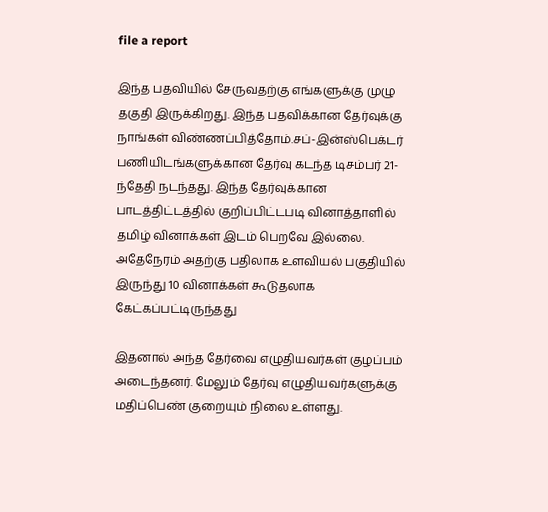file a report

இந்த பதவியில் சேருவதற்கு எங்களுக்கு முழு தகுதி இருக்கிறது. இந்த பதவிக்கான தேர்வுக்கு நாங்கள் விண்ணப்பித்தோம்.சப்-இன்ஸ்பெக்டர் பணியிடங்களுக்கான தேர்வு கடந்த டிசம்பர் 21-ந்தேதி நடந்தது. இந்த தேர்வுக்கான பாடத்திட்டத்தில் குறிப்பிட்டபடி வினாத்தாளில் தமிழ் வினாக்கள் இடம் பெறவே இல்லை. அதேநேரம் அதற்கு பதிலாக உளவியல் பகுதியில் இருந்து 10 வினாக்கள் கூடுதலாக கேட்கப்பட்டிருந்தது

இதனால் அந்த தேர்வை எழுதியவர்கள் குழப்பம் அடைந்தனர். மேலும் தேர்வு எழுதியவர்களுக்கு மதிப்பெண் குறையும் நிலை உள்ளது.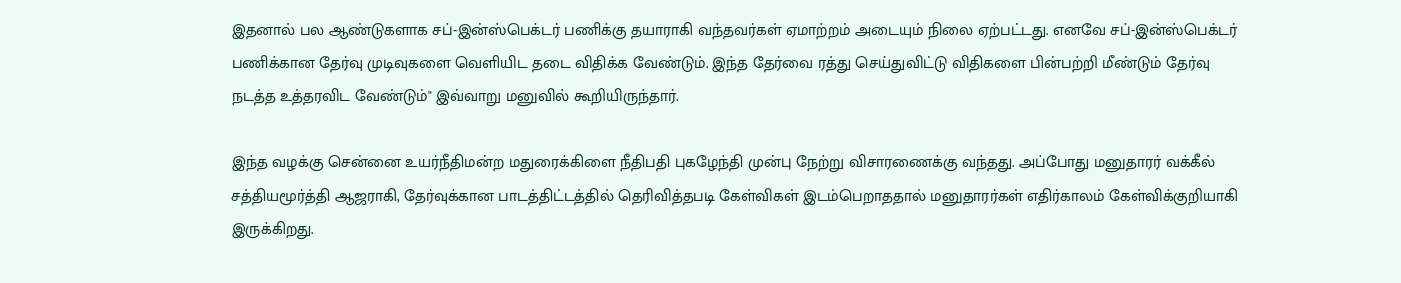இதனால் பல ஆண்டுகளாக சப்-இன்ஸ்பெக்டர் பணிக்கு தயாராகி வந்தவர்கள் ஏமாற்றம் அடையும் நிலை ஏற்பட்டது. எனவே சப்-இன்ஸ்பெக்டர் பணிக்கான தேர்வு முடிவுகளை வெளியிட தடை விதிக்க வேண்டும். இந்த தேர்வை ரத்து செய்துவிட்டு விதிகளை பின்பற்றி மீண்டும் தேர்வு நடத்த உத்தரவிட வேண்டும்" இவ்வாறு மனுவில் கூறியிருந்தார்.

இந்த வழக்கு சென்னை உயர்நீதிமன்ற மதுரைக்கிளை நீதிபதி புகழேந்தி முன்பு நேற்று விசாரணைக்கு வந்தது. அப்போது மனுதாரர் வக்கீல் சத்தியமூர்த்தி ஆஜராகி, தேர்வுக்கான பாடத்திட்டத்தில் தெரிவித்தபடி கேள்விகள் இடம்பெறாததால் மனுதாரர்கள் எதிர்காலம் கேள்விக்குறியாகி இருக்கிறது.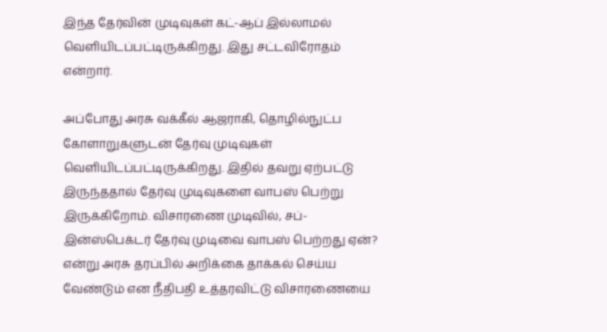இந்த தேர்வின் முடிவுகள் கட்-ஆப் இல்லாமல் வெளியிடப்பட்டிருக்கிறது. இது சட்டவிரோதம் என்றார்.

அப்போது அரசு வக்கீல் ஆஜராகி, தொழில்நுட்ப கோளாறுகளுடன் தேர்வு முடிவுகள் வெளியிடப்பட்டிருக்கிறது. இதில் தவறு ஏற்பட்டு இருந்ததால் தேர்வு முடிவுகளை வாபஸ் பெற்று இருக்கிறோம். விசாரணை முடிவில், சப்-இன்ஸ்பெக்டர் தேர்வு முடிவை வாபஸ் பெற்றது ஏன்? என்று அரசு தரப்பில் அறிக்கை தாக்கல் செய்ய வேண்டும் என நீதிபதி உத்தரவிட்டு விசாரணையை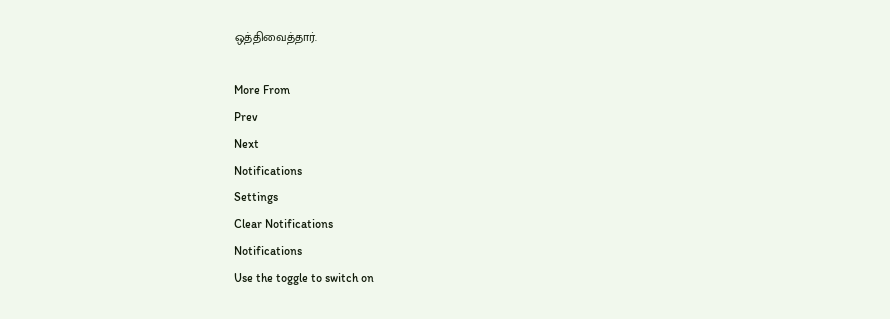ஒத்திவைத்தார்.

More From
Prev
Next
Notifications
Settings
Clear Notifications
Notifications
Use the toggle to switch on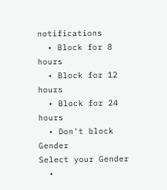notifications
  • Block for 8 hours
  • Block for 12 hours
  • Block for 24 hours
  • Don't block
Gender
Select your Gender
  •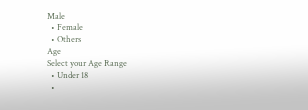Male
  • Female
  • Others
Age
Select your Age Range
  • Under 18
  •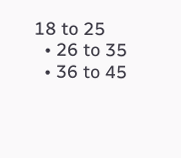18 to 25
  • 26 to 35
  • 36 to 45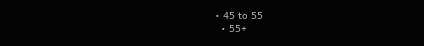• 45 to 55
  • 55+